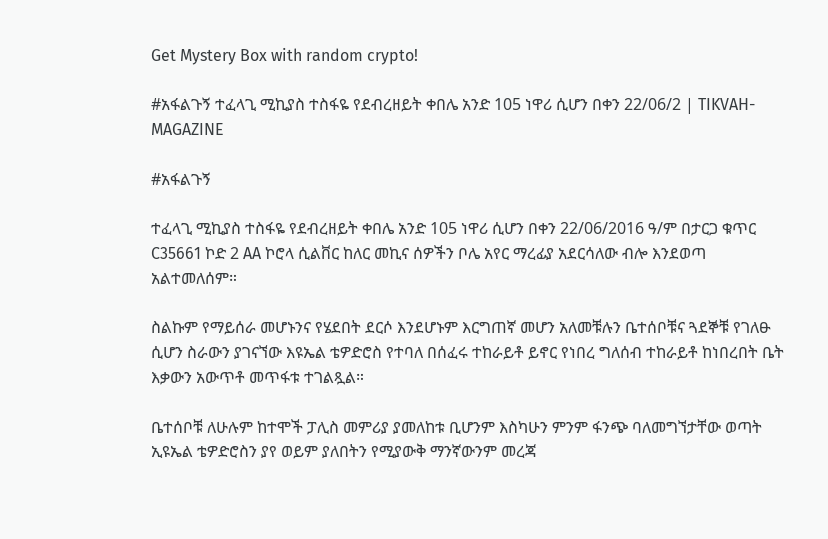Get Mystery Box with random crypto!

#አፋልጉኝ ተፈላጊ ሚኪያስ ተስፋዬ የደብረዘይት ቀበሌ አንድ 105 ነዋሪ ሲሆን በቀን 22/06/2 | TIKVAH-MAGAZINE

#አፋልጉኝ

ተፈላጊ ሚኪያስ ተስፋዬ የደብረዘይት ቀበሌ አንድ 105 ነዋሪ ሲሆን በቀን 22/06/2016 ዓ/ም በታርጋ ቁጥር C35661 ኮድ 2 AA ኮሮላ ሲልቨር ከለር መኪና ሰዎችን ቦሌ አየር ማረፊያ አደርሳለው ብሎ እንደወጣ አልተመለሰም።

ስልኩም የማይሰራ መሆኑንና የሄደበት ደርሶ እንደሆኑም እርግጠኛ መሆን አለመቹሉን ቤተሰቦቹና ጓደኞቹ የገለፁ ሲሆን ስራውን ያገናኘው እዩኤል ቴዎድሮስ የተባለ በሰፈሩ ተከራይቶ ይኖር የነበረ ግለሰብ ተከራይቶ ከነበረበት ቤት እቃውን አውጥቶ መጥፋቱ ተገልጿል።

ቤተሰቦቹ ለሁሉም ከተሞች ፓሊስ መምሪያ ያመለከቱ ቢሆንም እስካሁን ምንም ፋንጭ ባለመግኘታቸው ወጣት ኢዩኤል ቴዎድሮስን ያየ ወይም ያለበትን የሚያውቅ ማንኛውንም መረጃ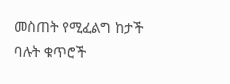መስጠት የሚፈልግ ከታች ባሉት ቁጥሮች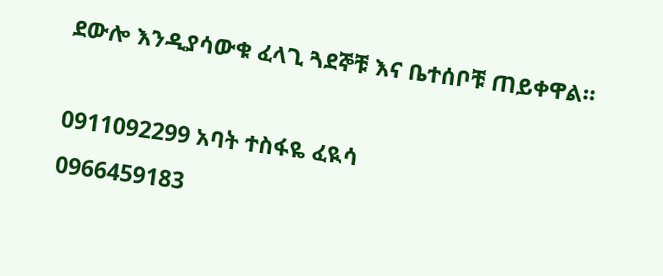ደውሎ እንዲያሳውቁ ፈላጊ ጓደኞቹ እና ቤተሰቦቹ ጠይቀዋል።

0911092299 አባት ተስፋዬ ፈዪሳ
0966459183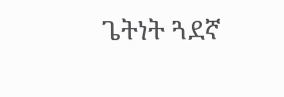ጌትነት ጓደኛ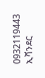0932119443 ኢቫንደር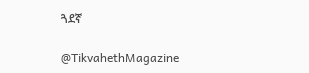ጓደኛ

@TikvahethMagazine